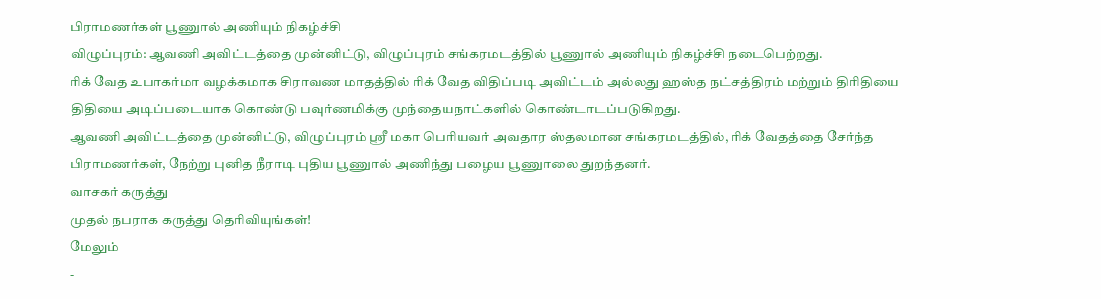பிராமணர்கள் பூணுால் அணியும் நிகழ்ச்சி
விழுப்புரம்: ஆவணி அவிட்டத்தை முன்னிட்டு, விழுப்புரம் சங்கரமடத்தில் பூணுால் அணியும் நிகழ்ச்சி நடைபெற்றது.
ரிக் வேத உபாகர்மா வழக்கமாக சிராவண மாதத்தில் ரிக் வேத விதிப்படி அவிட்டம் அல்லது ஹஸ்த நட்சத்திரம் மற்றும் திரிதியை திதியை அடிப்படையாக கொண்டு பவுர்ணமிக்கு முந்தையநாட்களில் கொண்டாடப்படுகிறது.
ஆவணி அவிட்டத்தை முன்னிட்டு, விழுப்புரம் ஸ்ரீ மகா பெரியவர் அவதார ஸ்தலமான சங்கரமடத்தில், ரிக் வேதத்தை சேர்ந்த பிராமணர்கள், நேற்று புனித நீராடி புதிய பூணுால் அணிந்து பழைய பூணுாலை துறந்தனர்.
வாசகர் கருத்து
முதல் நபராக கருத்து தெரிவியுங்கள்!
மேலும்
-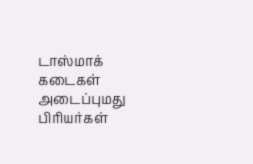டாஸ்மாக் கடைகள் அடைப்புமது பிரியர்கள்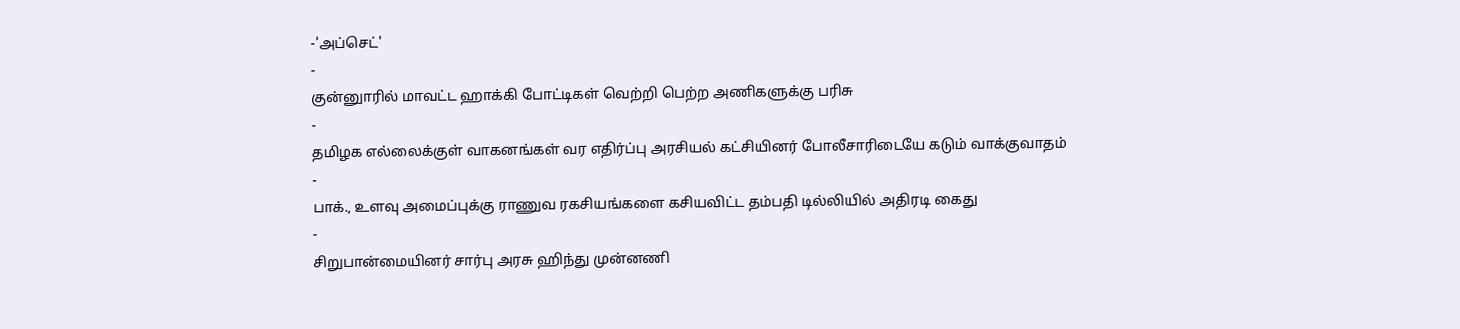-'அப்செட்'
-
குன்னுாரில் மாவட்ட ஹாக்கி போட்டிகள் வெற்றி பெற்ற அணிகளுக்கு பரிசு
-
தமிழக எல்லைக்குள் வாகனங்கள் வர எதிர்ப்பு அரசியல் கட்சியினர் போலீசாரிடையே கடும் வாக்குவாதம்
-
பாக்., உளவு அமைப்புக்கு ராணுவ ரகசியங்களை கசியவிட்ட தம்பதி டில்லியில் அதிரடி கைது
-
சிறுபான்மையினர் சார்பு அரசு ஹிந்து முன்னணி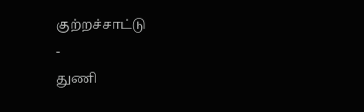குற்றச்சாட்டு
-
துணி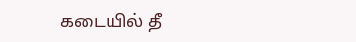கடையில் தீ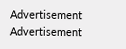Advertisement
Advertisement